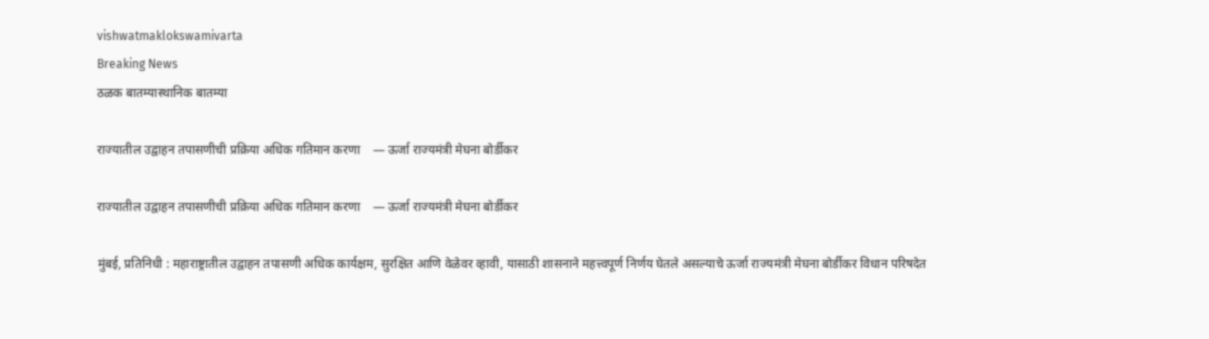vishwatmaklokswamivarta
Breaking News
ठळक बातम्यास्थानिक बातम्या

राज्यातील उद्वाहन तपासणीची प्रक्रिया अधिक गतिमान करणा    — ऊर्जा राज्यमंत्री मेघना बोर्डीकर

राज्यातील उद्वाहन तपासणीची प्रक्रिया अधिक गतिमान करणा    — ऊर्जा राज्यमंत्री मेघना बोर्डीकर

मुंबई, प्रतिनिधी : महाराष्ट्रातील उद्वाहन तपासणी अधिक कार्यक्षम, सुरक्षित आणि वेळेवर व्हावी, यासाठी शासनाने महत्त्वपूर्ण निर्णय घेतले असल्याचे ऊर्जा राज्यमंत्री मेघना बोर्डीकर विधान परिषदेत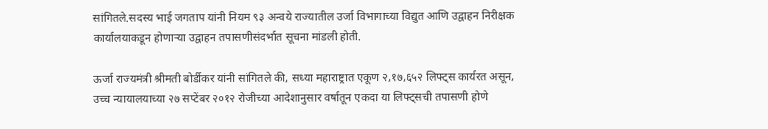सांगितले.सदस्य भाई जगताप यांनी नियम ९३ अन्वये राज्यातील उर्जा विभागाच्या विद्युत आणि उद्वाहन निरीक्षक कार्यालयाकडून होणाऱ्या उद्वाहन तपासणीसंदर्भात सूचना मांडली होती.

ऊर्जा राज्यमंत्री श्रीमती बोर्डीकर यांनी सांगितले की, सध्या महाराष्ट्रात एकूण २,१७,६५२ लिफ्ट्स कार्यरत असून, उच्च न्यायालयाच्या २७ सप्टेंबर २०१२ रोजीच्या आदेशानुसार वर्षातून एकदा या लिफ्ट्सची तपासणी होणे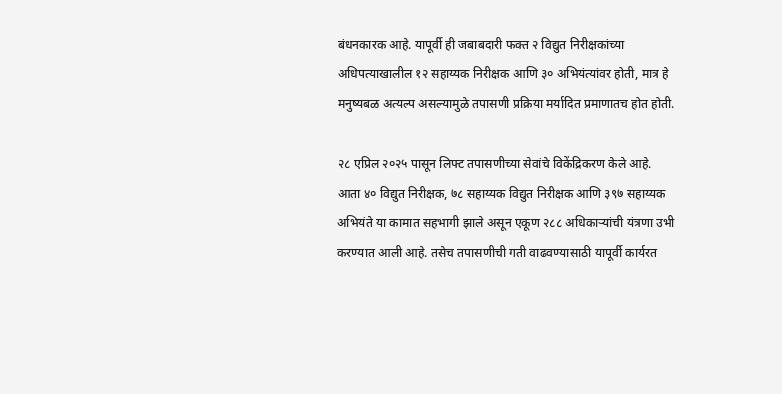बंधनकारक आहे. यापूर्वी ही जबाबदारी फक्त २ विद्युत निरीक्षकांच्या अधिपत्याखालील १२ सहाय्यक निरीक्षक आणि ३० अभियंत्यांवर होती, मात्र हे मनुष्यबळ अत्यल्प असल्यामुळे तपासणी प्रक्रिया मर्यादित प्रमाणातच होत होती.

२८ एप्रिल २०२५ पासून लिफ्ट तपासणीच्या सेवांचे विकेंद्रिकरण केले आहे. आता ४० विद्युत निरीक्षक, ७८ सहाय्यक विद्युत निरीक्षक आणि ३९७ सहाय्यक अभियंते या कामात सहभागी झाले असून एकूण २८८ अधिकाऱ्यांची यंत्रणा उभी करण्यात आली आहे. तसेच तपासणीची गती वाढवण्यासाठी यापूर्वी कार्यरत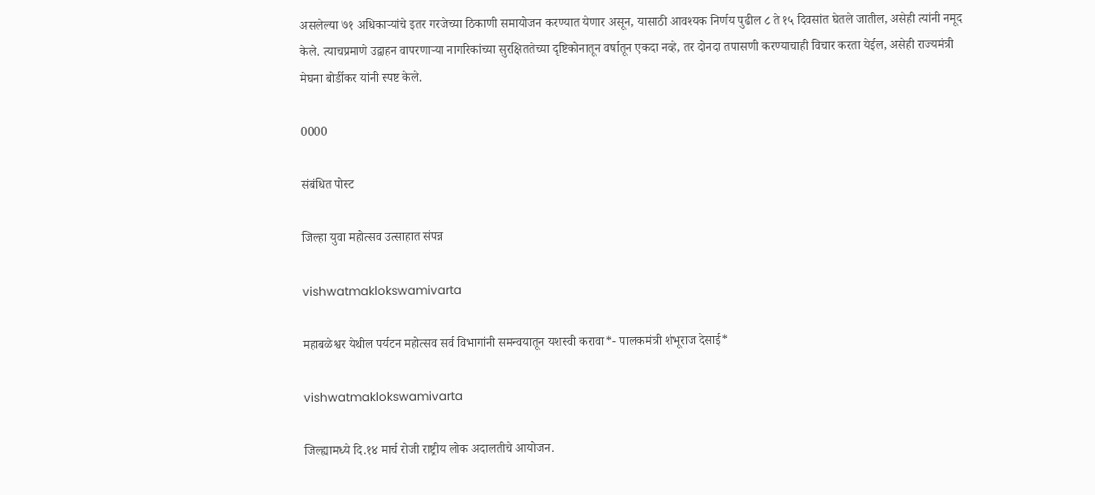असलेल्या ७१ अधिकाऱ्यांचे इतर गरजेच्या ठिकाणी समायोजन करण्यात येणार असून, यासाठी आवश्यक निर्णय पुढील ८ ते १५ दिवसांत घेतले जातील, असेही त्यांनी नमूद केले. त्याचप्रमाणे उद्वाहन वापरणाऱ्या नागरिकांच्या सुरक्षिततेच्या दृष्टिकोनातून वर्षातून एकदा नव्हे, तर दोनदा तपासणी करण्याचाही विचार करता येईल, असेही राज्यमंत्री मेघना बोर्डीकर यांनी स्पष्ट केले.

0000

संबंधित पोस्ट

जिल्हा युवा महोत्सव उत्साहात संपन्न

vishwatmaklokswamivarta

महाबळेश्वर येथील पर्यटन महोत्सव सर्व विभागांनी समन्वयातून यशस्वी करावा*- पालकमंत्री शंभूराज देसाई*

vishwatmaklokswamivarta

जिल्ह्यामध्ये दि.१४ मार्च रोजी राष्ट्रीय लोक अदालतीचे आयोजन.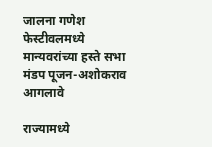जालना गणेश फेस्टीवलमध्ये मान्यवरांच्या हस्ते सभा मंडप पूजन-अशोकराव आगलावे

राज्यामध्ये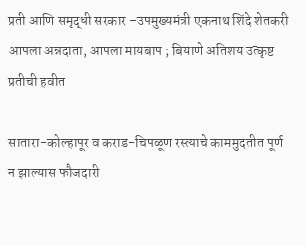प्रती आणि समृद्धी सरकार –उपमुख्यमंत्री एकनाथ शिंदे शेतकरी आपला अन्नदाता, आपला मायबाप ; बियाणे अतिशय उत्कृष्ट प्रतीची हवीत

सातारा-कोल्हापूर व कराड-चिपळूण रस्त्याचे काममुदतीत पूर्ण न झाल्यास फौजदारी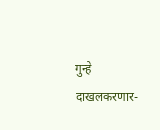गुन्हे दाखलकरणार-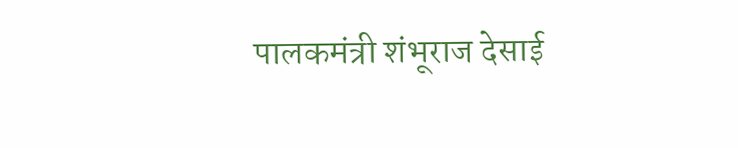पालकमंत्री शंभूराज देसाई